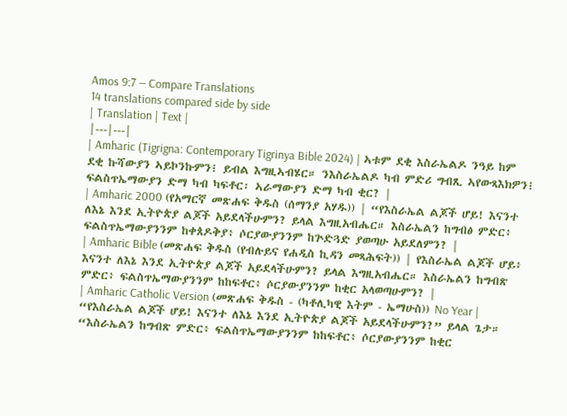Amos 9:7 — Compare Translations
14 translations compared side by side
| Translation | Text |
|---|---|
| Amharic (Tigrigna: Contemporary Tigrinya Bible 2024) | ኣቱም ደቂ እስራኤልዶ ንዓይ ከም ደቂ ኩሻውያን ኣይኮንኩምን፧ ይብል እግዚኣብሄር። ንእስራኤልዶ ካብ ምድሪ ግብጺ ኣየውጻእክዎን፧ ፍልስጥኤማውያን ድማ ካብ ካፍቶር፡ ኣራማውያን ድማ ካብ ቂር? |
| Amharic 2000 (የአማርኛ መጽሐፍ ቅዱስ (ሰማንያ አሃዱ)) | “የእስራኤል ልጆች ሆይ! እናንተ ለእኔ እንደ ኢትዮጵያ ልጆች አይደላችሁምን? ይላል እግዚአብሔር። እስራኤልን ከግብፅ ምድር፥ ፍልስጥኤማውያንንም ከቀጰዶቅያ፥ ሶርያውያንንም ከጕድጓድ ያወጣሁ አይደለምን? |
| Amharic Bible (መጽሐፍ ቅዱስ (የብሉይና የሐዲስ ኪዳን መጻሕፍት)) | የእስራኤል ልጆች ሆይ፥ እናንተ ለእኔ እንደ ኢትዮጵያ ልጆች አይደላችሁምን? ይላል እግዚአብሔር። እስራኤልን ከግብጽ ምድር፥ ፍልስጥኤማውያንንም ከከፍቶር፥ ሶርያውያንንም ከቂር አላወጣሁምን? |
| Amharic Catholic Version (መጽሐፍ ቅዱስ - (ካቶሊካዊ እትም - ኤማሁስ)) No Year | “የእስራኤል ልጆች ሆይ! እናንተ ለእኔ እንደ ኢትዮጵያ ልጆች አይደላችሁምን?” ይላል ጌታ። “እስራኤልን ከግብጽ ምድር፥ ፍልስጥኤማውያንንም ከከፍቶር፥ ሶርያውያንንም ከቂር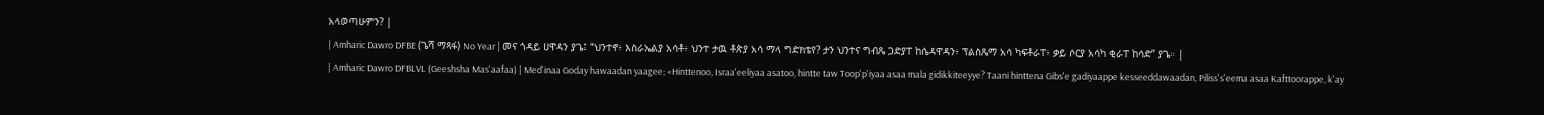አላወጣሁምን? |
| Amharic Dawro DFBE (ጌሻ ማጻፋ) No Year | መና ጎዳይ ሀዋዳን ያጌ፤ “ህንተኖ፥ እስራኤልያ አሳቶ፥ ህንተ ታዉ ቶጵያ አሳ ማላ ግድክቴየ? ታን ህንተና ግብጼ ጋድያፐ ከሴዳዋዳን፥ ፕልስጼማ አሳ ካፍቶራፐ፥ ቃይ ሶርያ አሳካ ቂራፐ ከሳድ” ያጌ። |
| Amharic Dawro DFBLVL (Geeshsha Mas'aafaa) | Med'inaa Goday hawaadan yaagee; «Hinttenoo, Israa'eeliyaa asatoo, hintte taw Toop'p'iyaa asaa mala gidikkiteeyye? Taani hinttena Gibs'e gadiyaappe kesseeddawaadan, Piliss's'eema asaa Kafttoorappe, k'ay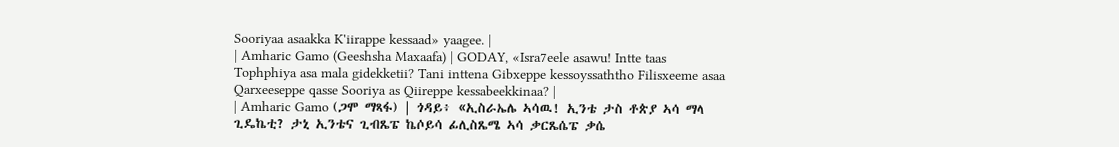Sooriyaa asaakka K'iirappe kessaad» yaagee. |
| Amharic Gamo (Geeshsha Maxaafa) | GODAY, «Isra7eele asawu! Intte taas Tophphiya asa mala gidekketii? Tani inttena Gibxeppe kessoyssaththo Filisxeeme asaa Qarxeeseppe qasse Sooriya as Qiireppe kessabeekkinaa? |
| Amharic Gamo (ጋሞ ማጻፋ) | ጎዳይ፥ «ኢስራኤሌ ኣሳዉ! ኢንቴ ታስ ቶጵያ ኣሳ ማላ ጊዴኬቲ? ታኒ ኢንቴና ጊብጼፔ ኬሶይሳ ፊሊስጼሜ ኣሳ ቃርጼሴፔ ቃሴ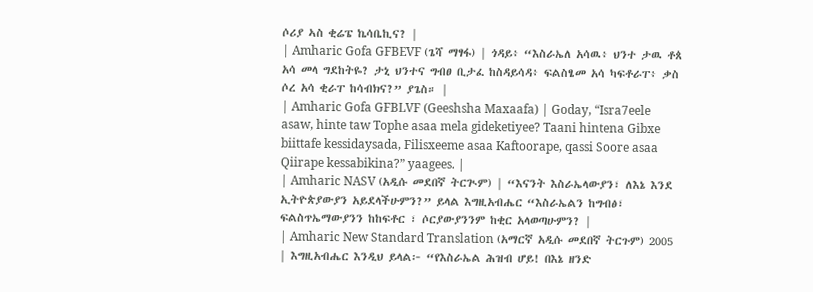ሶሪያ ኣስ ቂሬፔ ኬሳቤኪና? |
| Amharic Gofa GFBEVF (ጌሻ ማፃፋ) | ጎዳይ፥ “እስራኤለ አሳዉ፥ ህንተ ታዉ ቶጰ አሳ መላ ግደከትዬ? ታኒ ህንተና ግብፀ ቢታፈ ከስዳይሳዳ፥ ፍልስፄመ አሳ ካፍቶራፐ፥ ቃስ ሶረ አሳ ቂራፐ ከሳብክና?” ያጌስ። |
| Amharic Gofa GFBLVF (Geeshsha Maxaafa) | Goday, “Isra7eele asaw, hinte taw Tophe asaa mela gideketiyee? Taani hintena Gibxe biittafe kessidaysada, Filisxeeme asaa Kaftoorape, qassi Soore asaa Qiirape kessabikina?” yaagees. |
| Amharic NASV (አዲሱ መደበኛ ትርጒም) | “እናንት እስራኤላውያን፣ ለእኔ እንደ ኢትዮጵያውያን አይደላችሁምን?” ይላል እግዚአብሔር “እስራኤልን ከግብፅ፣ ፍልስጥኤማውያንን ከከፍቶር ፣ ሶርያውያንንም ከቂር አላወጣሁምን? |
| Amharic New Standard Translation (አማርኛ አዲሱ መደበኛ ትርጉም) 2005 | እግዚአብሔር እንዲህ ይላል፦ “የእስራኤል ሕዝብ ሆይ! በእኔ ዘንድ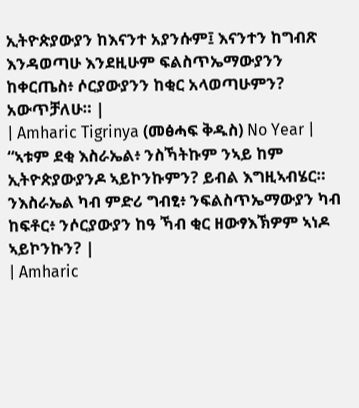ኢትዮጵያውያን ከእናንተ አያንሱም፤ እናንተን ከግብጽ እንዳወጣሁ እንደዚሁም ፍልስጥኤማውያንን ከቀርጤስ፥ ሶርያውያንን ከቂር አላወጣሁምን? አውጥቻለሁ። |
| Amharic Tigrinya (መፅሓፍ ቅዱስ) No Year | “ኣቱም ደቂ እስራኤል፥ ንስኻትኩም ንኣይ ከም ኢትዮጵያውያንዶ ኣይኮንኩምን? ይብል እግዚኣብሄር። ንእስራኤል ካብ ምድሪ ግብፂ፥ ንፍልስጥኤማውያን ካብ ከፍቶር፥ ንሶርያውያን ከዓ ኻብ ቂር ዘውፃእኽዎም ኣነዶ ኣይኮንኩን? |
| Amharic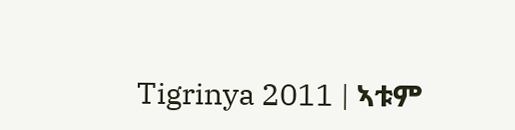Tigrinya 2011 | ኣቱም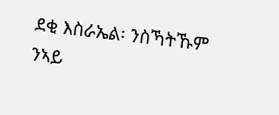ደቂ እስራኤል፡ ንስኻትኹም ንኣይ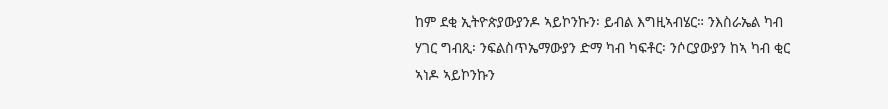ከም ደቂ ኢትዮጵያውያንዶ ኣይኮንኩን፡ ይብል እግዚኣብሄር። ንእስራኤል ካብ ሃገር ግብጺ፡ ንፍልስጥኤማውያን ድማ ካብ ካፍቶር፡ ንሶርያውያን ከኣ ካብ ቂር ኣነዶ ኣይኮንኩን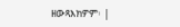ዘውጻእክዎም፡ |